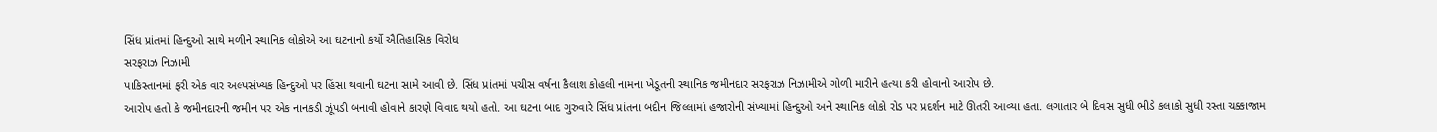સિંધ પ્રાંતમાં હિન્દુઓ સાથે મળીને સ્થાનિક લોકોએ આ ઘટનાનો કર્યો ઐતિહાસિક વિરોધ
સરફરાઝ નિઝામી
પાકિસ્તાનમાં ફરી એક વાર અલ્પસંખ્યક હિન્દુઓ પર હિંસા થવાની ઘટના સામે આવી છે. સિંધ પ્રાંતમાં પચીસ વર્ષના કૈલાશ કોહલી નામના ખેડૂતની સ્થાનિક જમીનદાર સરફરાઝ નિઝામીએ ગોળી મારીને હત્યા કરી હોવાનો આરોપ છે.
આરોપ હતો કે જમીનદારની જમીન પર એક નાનકડી ઝૂંપડી બનાવી હોવાને કારણે વિવાદ થયો હતો. આ ઘટના બાદ ગુરુવારે સિંધ પ્રાંતના બદીન જિલ્લામાં હજારોની સંખ્યામાં હિન્દુઓ અને સ્થાનિક લોકો રોડ પર પ્રદર્શન માટે ઊતરી આવ્યા હતા. લગાતાર બે દિવસ સુધી ભીડે કલાકો સુધી રસ્તા ચક્કાજામ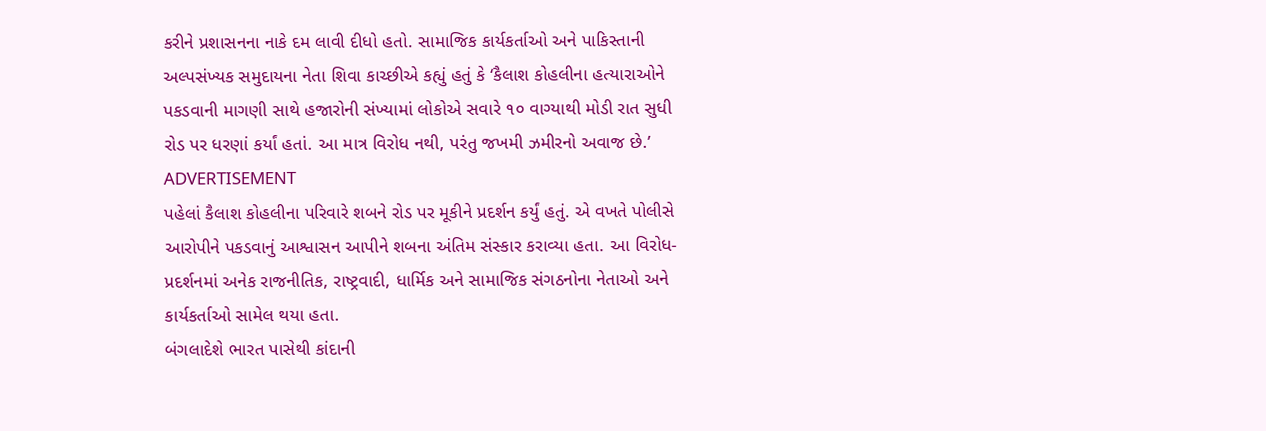કરીને પ્રશાસનના નાકે દમ લાવી દીધો હતો. સામાજિક કાર્યકર્તાઓ અને પાકિસ્તાની અલ્પસંખ્યક સમુદાયના નેતા શિવા કાચ્છીએ કહ્યું હતું કે ‘કૈલાશ કોહલીના હત્યારાઓને પકડવાની માગણી સાથે હજારોની સંખ્યામાં લોકોએ સવારે ૧૦ વાગ્યાથી મોડી રાત સુધી રોડ પર ધરણાં કર્યાં હતાં. આ માત્ર વિરોધ નથી, પરંતુ જખમી ઝમીરનો અવાજ છે.’
ADVERTISEMENT
પહેલાં કૈલાશ કોહલીના પરિવારે શબને રોડ પર મૂકીને પ્રદર્શન કર્યું હતું. એ વખતે પોલીસે આરોપીને પકડવાનું આશ્વાસન આપીને શબના અંતિમ સંસ્કાર કરાવ્યા હતા. આ વિરોધ-પ્રદર્શનમાં અનેક રાજનીતિક, રાષ્ટ્રવાદી, ધાર્મિક અને સામાજિક સંગઠનોના નેતાઓ અને કાર્યકર્તાઓ સામેલ થયા હતા.
બંગલાદેશે ભારત પાસેથી કાંદાની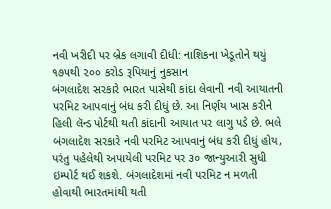નવી ખરીદી પર બ્રેક લગાવી દીધી: નાશિકના ખેડૂતોને થયું ૧૭૫થી ૨૦૦ કરોડ રૂપિયાનું નુકસાન
બંગલાદેશ સરકારે ભારત પાસેથી કાંદા લેવાની નવી આયાતની પરમિટ આપવાનું બંધ કરી દીધું છે. આ નિર્ણય ખાસ કરીને હિલી લૅન્ડ પોર્ટથી થતી કાંદાની આયાત પર લાગુ પડે છે. ભલે બંગલાદેશ સરકારે નવી પરમિટ આપવાનું બંધ કરી દીધું હોય, પરંતુ પહેલેથી અપાયેલી પરમિટ પર ૩૦ જાન્યુઆરી સુધી ઇમ્પોર્ટ થઈ શકશે. બંગલાદેશમાં નવી પરમિટ ન મળતી હોવાથી ભારતમાંથી થતી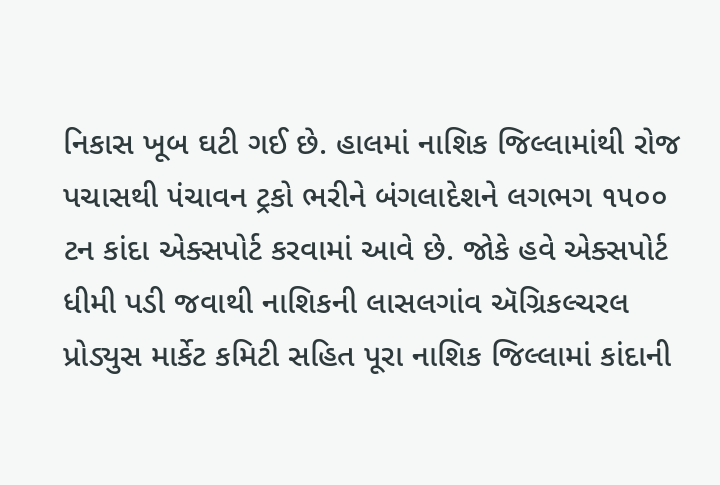નિકાસ ખૂબ ઘટી ગઈ છે. હાલમાં નાશિક જિલ્લામાંથી રોજ પચાસથી ૫ંચાવન ટ્રકો ભરીને બંગલાદેશને લગભગ ૧૫૦૦ ટન કાંદા એક્સપોર્ટ કરવામાં આવે છે. જોકે હવે એક્સપોર્ટ ધીમી પડી જવાથી નાશિકની લાસલગાંવ ઍગ્રિકલ્ચરલ પ્રોડ્યુસ માર્કેટ કમિટી સહિત પૂરા નાશિક જિલ્લામાં કાંદાની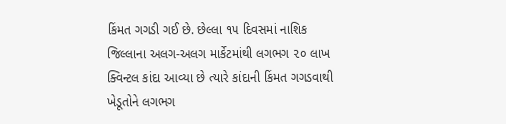કિંમત ગગડી ગઈ છે. છેલ્લા ૧૫ દિવસમાં નાશિક જિલ્લાના અલગ-અલગ માર્કેટમાંથી લગભગ ૨૦ લાખ ક્વિન્ટલ કાંદા આવ્યા છે ત્યારે કાંદાની કિંમત ગગડવાથી ખેડૂતોને લગભગ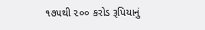૧૭૫થી ૨૦૦ કરોડ રૂપિયાનું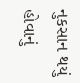નુકસાન થયું હોવાનું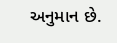અનુમાન છે.